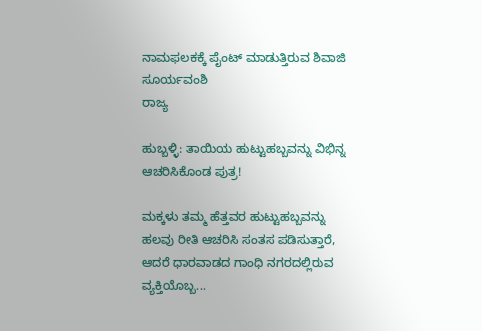ನಾಮಫಲಕಕ್ಕೆ ಪೈಂಟ್ ಮಾಡುತ್ತಿರುವ ಶಿವಾಜಿ ಸೂರ್ಯವಂಶಿ
ರಾಜ್ಯ

ಹುಬ್ಬಳ್ಳಿ: ತಾಯಿಯ ಹುಟ್ಟುಹಬ್ಬವನ್ನು ವಿಭಿನ್ನ ಆಚರಿಸಿಕೊಂಡ ಪುತ್ರ!

ಮಕ್ಕಳು ತಮ್ಮ ಹೆತ್ತವರ ಹುಟ್ಟುಹಬ್ಬವನ್ನು ಹಲವು ರೀತಿ ಆಚರಿಸಿ ಸಂತಸ ಪಡಿಸುತ್ತಾರೆ, ಆದರೆ ಧಾರವಾಡದ ಗಾಂಧಿ ನಗರದಲ್ಲಿರುವ ವ್ಯಕ್ತಿಯೊಬ್ಬ...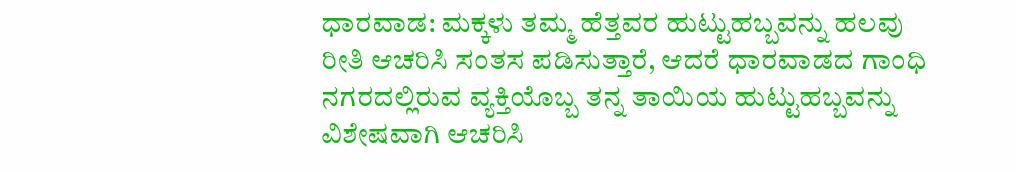ಧಾರವಾಡ: ಮಕ್ಕಳು ತಮ್ಮ ಹೆತ್ತವರ ಹುಟ್ಟುಹಬ್ಬವನ್ನು ಹಲವು ರೀತಿ ಆಚರಿಸಿ ಸಂತಸ ಪಡಿಸುತ್ತಾರೆ, ಆದರೆ ಧಾರವಾಡದ ಗಾಂಧಿ ನಗರದಲ್ಲಿರುವ ವ್ಯಕ್ತಿಯೊಬ್ಬ ತನ್ನ ತಾಯಿಯ ಹುಟ್ಟುಹಬ್ಬವನ್ನು ವಿಶೇಷವಾಗಿ ಆಚರಿಸಿ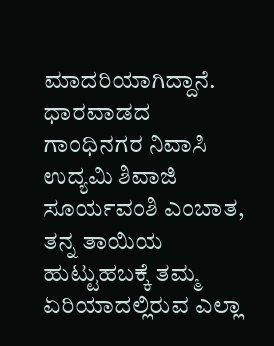ಮಾದರಿಯಾಗಿದ್ದಾನೆ.
ಧಾರವಾಡದ ಗಾಂಧಿನಗರ ನಿವಾಸಿ ಉದ್ಯಮಿ ಶಿವಾಜಿ ಸೂರ್ಯವಂಶಿ ಎಂಬಾತ, ತನ್ನ ತಾಯಿಯ ಹುಟ್ಟುಹಬಕ್ಕೆ ತಮ್ಮ ಏರಿಯಾದಲ್ಲಿರುವ ಎಲ್ಲಾ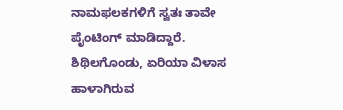ನಾಮಫಲಕಗಳಿಗೆ ಸ್ವತಃ ತಾವೇ ಪೈಂಟಿಂಗ್ ಮಾಡಿದ್ದಾರೆ.
ಶಿಥಿಲಗೊಂಡು, ಏರಿಯಾ ವಿಳಾಸ ಹಾಳಾಗಿರುವ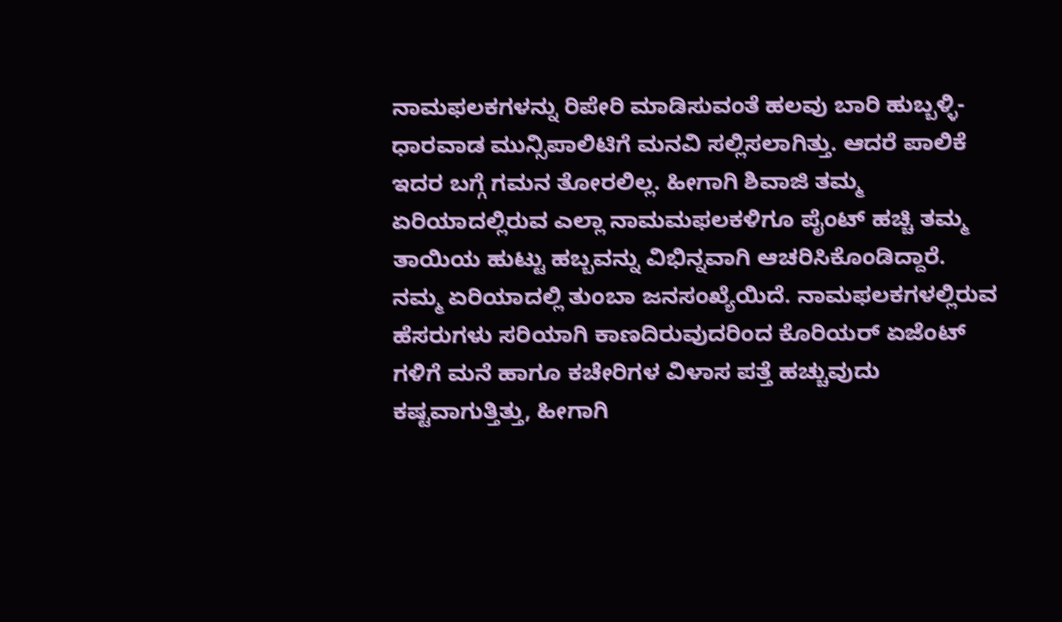ನಾಮಫಲಕಗಳನ್ನು ರಿಪೇರಿ ಮಾಡಿಸುವಂತೆ ಹಲವು ಬಾರಿ ಹುಬ್ಬಳ್ಳಿ-ಧಾರವಾಡ ಮುನ್ಸಿಪಾಲಿಟಿಗೆ ಮನವಿ ಸಲ್ಲಿಸಲಾಗಿತ್ತು. ಆದರೆ ಪಾಲಿಕೆ ಇದರ ಬಗ್ಗೆ ಗಮನ ತೋರಲಿಲ್ಲ. ಹೀಗಾಗಿ ಶಿವಾಜಿ ತಮ್ಮ ಏರಿಯಾದಲ್ಲಿರುವ ಎಲ್ಲಾ ನಾಮಮಫಲಕಳಿಗೂ ಪೈಂಟ್ ಹಚ್ಚಿ ತಮ್ಮ ತಾಯಿಯ ಹುಟ್ಟು ಹಬ್ಬವನ್ನು ವಿಭಿನ್ನವಾಗಿ ಆಚರಿಸಿಕೊಂಡಿದ್ದಾರೆ.
ನಮ್ಮ ಏರಿಯಾದಲ್ಲಿ ತುಂಬಾ ಜನಸಂಖ್ಯೆಯಿದೆ. ನಾಮಫಲಕಗಳಲ್ಲಿರುವ ಹೆಸರುಗಳು ಸರಿಯಾಗಿ ಕಾಣದಿರುವುದರಿಂದ ಕೊರಿಯರ್ ಏಜೆಂಟ್ ಗಳಿಗೆ ಮನೆ ಹಾಗೂ ಕಚೇರಿಗಳ ವಿಳಾಸ ಪತ್ತೆ ಹಚ್ಚುವುದು ಕಷ್ಟವಾಗುತ್ತಿತ್ತು, ಹೀಗಾಗಿ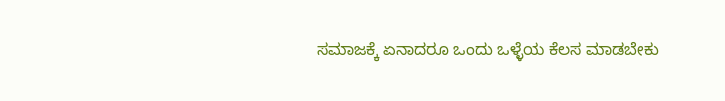ಸಮಾಜಕ್ಕೆ ಏನಾದರೂ ಒಂದು ಒಳ್ಳೆಯ ಕೆಲಸ ಮಾಡಬೇಕು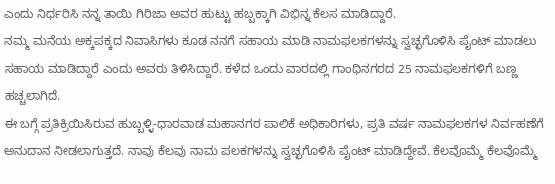ಎಂದು ನಿರ್ಧರಿಸಿ ನನ್ನ ತಾಯಿ ಗಿರಿಜಾ ಅವರ ಹುಟ್ಟು ಹಬ್ಬಕ್ಕಾಗಿ ವಿಭಿನ್ನ ಕೆಲಸ ಮಾಡಿದ್ದಾರೆ.
ನಮ್ಮ ಮನೆಯ ಅಕ್ಕಪಕ್ಕದ ನಿವಾಸಿಗಳು ಕೂಡ ನನಗೆ ಸಹಾಯ ಮಾಡಿ ನಾಮಫಲಕಗಳನ್ನು ಸ್ವಚ್ಛಗೊಳಿಸಿ ಪೈಂಟ್ ಮಾಡಲು ಸಹಾಯ ಮಾಡಿದ್ದಾರೆ ಎಂದು ಅವರು ತಿಳಿಸಿದ್ದಾರೆ. ಕಳೆದ ಒಂದು ವಾರದಲ್ಲಿ ಗಾಂಧಿನಗರದ 25 ನಾಮಫಲಕಗಳಿಗೆ ಬಣ್ಣ ಹಚ್ಚಲಾಗಿದೆ.
ಈ ಬಗ್ಗೆ ಪ್ರತಿಕ್ರಿಯಿಸಿರುವ ಹುಬ್ಬಳ್ಳಿ-ಧಾರವಾಡ ಮಹಾನಗರ ಪಾಲಿಕೆ ಅಧಿಕಾರಿಗಳು, ಪ್ರತಿ ವರ್ಷ ನಾಮಫಲಕಗಳ ನಿರ್ವಹಣೆಗೆ ಅನುದಾನ ನೀಡಲಾಗುತ್ತದೆ. ನಾವು ಕೆಲವು ನಾಮ ಪಲಕಗಳನ್ನು ಸ್ವಚ್ಛಗೊಳಿಸಿ ಪೈಂಟ್ ಮಾಡಿದ್ದೇವೆ. ಕೆಲವೊಮ್ಮೆ ಕೆಲವೊಮ್ಮೆ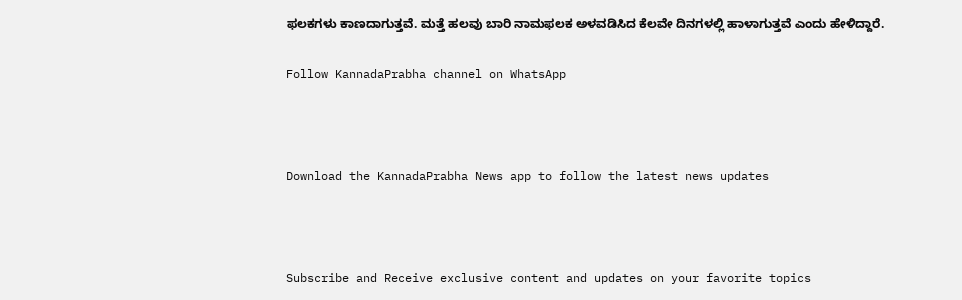ಫಲಕಗಳು ಕಾಣದಾಗುತ್ತವೆ. ಮತ್ತೆ ಹಲವು ಬಾರಿ ನಾಮಫಲಕ ಅಳವಡಿಸಿದ ಕೆಲವೇ ದಿನಗಳಲ್ಲಿ ಹಾಳಾಗುತ್ತವೆ ಎಂದು ಹೇಳಿದ್ದಾರೆ.

Follow KannadaPrabha channel on WhatsApp



Download the KannadaPrabha News app to follow the latest news updates



Subscribe and Receive exclusive content and updates on your favorite topics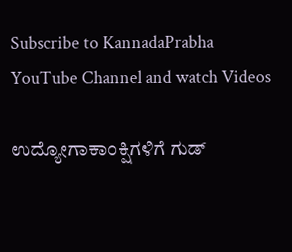Subscribe to KannadaPrabha YouTube Channel and watch Videos

ಉದ್ಯೋಗಾಕಾಂಕ್ಷಿಗಳಿಗೆ ಗುಡ್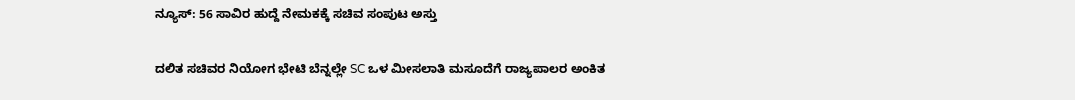ನ್ಯೂಸ್: 56 ಸಾವಿರ ಹುದ್ದೆ ನೇಮಕಕ್ಕೆ ಸಚಿವ ಸಂಪುಟ ಅಸ್ತು

ದಲಿತ ಸಚಿವರ ನಿಯೋಗ ಭೇಟಿ ಬೆನ್ನಲ್ಲೇ SC ಒಳ ಮೀಸಲಾತಿ ಮಸೂದೆಗೆ ರಾಜ್ಯಪಾಲರ ಅಂಕಿತ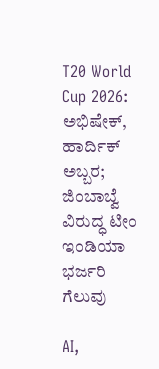T20 World Cup 2026: ಅಭಿಷೇಕ್, ಹಾರ್ದಿಕ್ ಅಬ್ಬರ; ಜಿಂಬಾಬ್ವೆ ವಿರುದ್ಧ ಟೀಂ ಇಂಡಿಯಾ ಭರ್ಜರಿ ಗೆಲುವು

AI,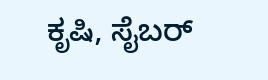ಕೃಷಿ, ಸೈಬರ್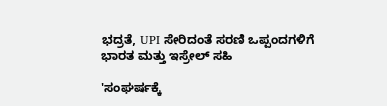ಭದ್ರತೆ, UPI ಸೇರಿದಂತೆ ಸರಣಿ ಒಪ್ಪಂದಗಳಿಗೆ ಭಾರತ ಮತ್ತು ಇಸ್ರೇಲ್ ಸಹಿ

'ಸಂಘರ್ಷಕ್ಕೆ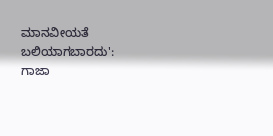ಮಾನವೀಯತೆ ಬಲಿಯಾಗಬಾರದು': ಗಾಜಾ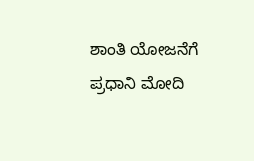ಶಾಂತಿ ಯೋಜನೆಗೆ ಪ್ರಧಾನಿ ಮೋದಿ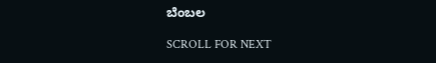ಬೆಂಬಲ

SCROLL FOR NEXT